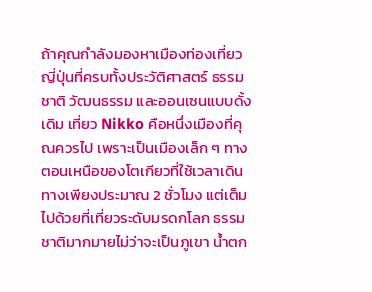ถ้าคุณกำลังมองหาเมืองท่องเที่ยวญี่ปุ่นที่ครบทั้งประวัติศาสตร์ ธรรมชาติ วัฒนธรรม และออนเซนแบบดั้งเดิม เที่ยว Nikko คือหนึ่งเมืองที่คุณควรไป เพราะเป็นเมืองเล็ก ๆ ทางตอนเหนือของโตเกียวที่ใช้เวลาเดินทางเพียงประมาณ 2 ชั่วโมง แต่เต็มไปด้วยที่เที่ยวระดับมรดกโลก ธรรมชาติมากมายไม่ว่าจะเป็นภูเขา น้ำตก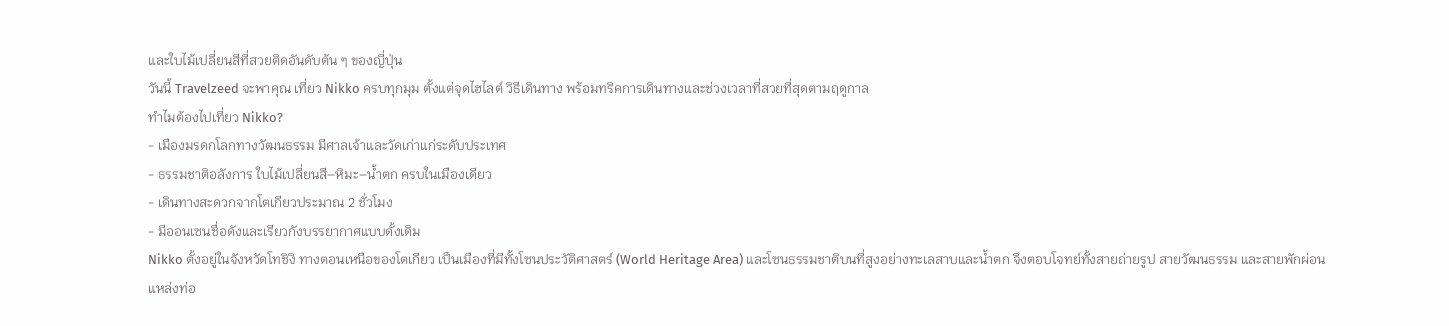และใบไม้เปลี่ยนสีที่สวยติดอันดับต้น ๆ ของญี่ปุ่น
วันนี้ Travelzeed จะพาคุณ เที่ยว Nikko ครบทุกมุม ตั้งแต่จุดไฮไลต์ วิธีเดินทาง พร้อมทริคการเดินทางและช่วงเวลาที่สวยที่สุดตามฤดูกาล
ทำไมต้องไปเที่ยว Nikko?
- เมืองมรดกโลกทางวัฒนธรรม มีศาลเจ้าและวัดเก่าแก่ระดับประเทศ
- ธรรมชาติอลังการ ใบไม้เปลี่ยนสี–หิมะ–น้ำตก ครบในเมืองเดียว
- เดินทางสะดวกจากโตเกียวประมาณ 2 ชั่วโมง
- มีออนเซนชื่อดังและเรียวกังบรรยากาศแบบดั้งเดิม
Nikko ตั้งอยู่ในจังหวัดโทชิงิ ทางตอนเหนือของโตเกียว เป็นเมืองที่มีทั้งโซนประวัติศาสตร์ (World Heritage Area) และโซนธรรมชาติบนที่สูงอย่างทะเลสาบและน้ำตก จึงตอบโจทย์ทั้งสายถ่ายรูป สายวัฒนธรรม และสายพักผ่อน
แหล่งท่อ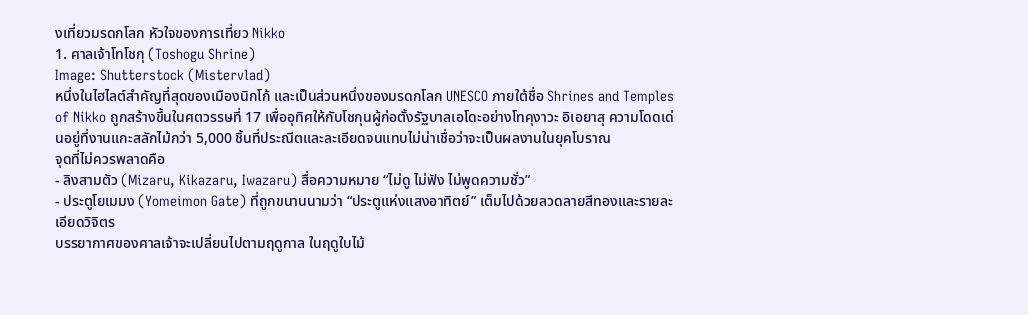งเที่ยวมรดกโลก หัวใจของการเที่ยว Nikko
1. ศาลเจ้าโทโชกุ (Toshogu Shrine)
Image: Shutterstock (Mistervlad)
หนึ่งในไฮไลต์สำคัญที่สุดของเมืองนิกโก้ และเป็นส่วนหนึ่งของมรดกโลก UNESCO ภายใต้ชื่อ Shrines and Temples of Nikko ถูกสร้างขึ้นในศตวรรษที่ 17 เพื่ออุทิศให้กับโชกุนผู้ก่อตั้งรัฐบาลเอโดะอย่างโทคุงาวะ อิเอยาสุ ความโดดเด่นอยู่ที่งานแกะสลักไม้กว่า 5,000 ชิ้นที่ประณีตและละเอียดจนแทบไม่น่าเชื่อว่าจะเป็นผลงานในยุคโบราณ
จุดที่ไม่ควรพลาดคือ
- ลิงสามตัว (Mizaru, Kikazaru, Iwazaru) สื่อความหมาย “ไม่ดู ไม่ฟัง ไม่พูดความชั่ว”
- ประตูโยเมมง (Yomeimon Gate) ที่ถูกขนานนามว่า “ประตูแห่งแสงอาทิตย์” เต็มไปด้วยลวดลายสีทองและรายละเอียดวิจิตร
บรรยากาศของศาลเจ้าจะเปลี่ยนไปตามฤดูกาล ในฤดูใบไม้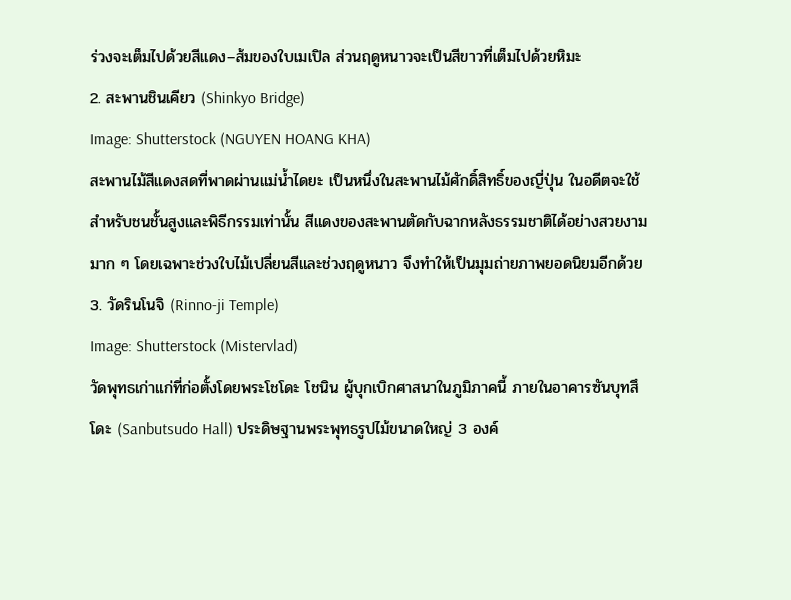ร่วงจะเต็มไปด้วยสีแดง–ส้มของใบเมเปิล ส่วนฤดูหนาวจะเป็นสีขาวที่เต็มไปด้วยหิมะ
2. สะพานชินเคียว (Shinkyo Bridge)
Image: Shutterstock (NGUYEN HOANG KHA)
สะพานไม้สีแดงสดที่พาดผ่านแม่น้ำไดยะ เป็นหนึ่งในสะพานไม้ศักดิ์สิทธิ์ของญี่ปุ่น ในอดีตจะใช้สำหรับชนชั้นสูงและพิธีกรรมเท่านั้น สีแดงของสะพานตัดกับฉากหลังธรรมชาติได้อย่างสวยงามมาก ๆ โดยเฉพาะช่วงใบไม้เปลี่ยนสีและช่วงฤดูหนาว จึงทำให้เป็นมุมถ่ายภาพยอดนิยมอีกด้วย
3. วัดรินโนจิ (Rinno-ji Temple)
Image: Shutterstock (Mistervlad)
วัดพุทธเก่าแก่ที่ก่อตั้งโดยพระโชโดะ โชนิน ผู้บุกเบิกศาสนาในภูมิภาคนี้ ภายในอาคารซันบุทสึโดะ (Sanbutsudo Hall) ประดิษฐานพระพุทธรูปไม้ขนาดใหญ่ 3 องค์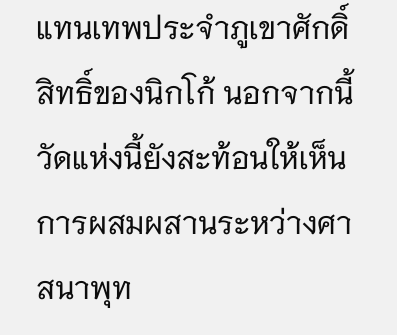แทนเทพประจำภูเขาศักดิ์สิทธิ์ของนิกโก้ นอกจากนี้ วัดแห่งนี้ยังสะท้อนให้เห็นการผสมผสานระหว่างศาสนาพุท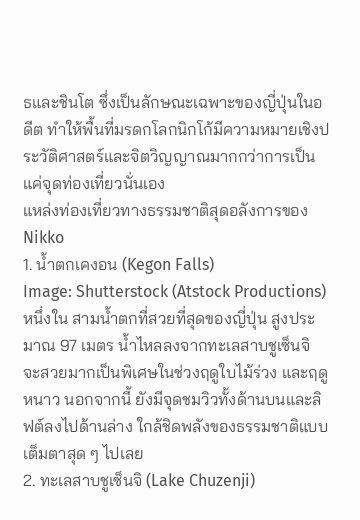ธและชินโต ซึ่งเป็นลักษณะเฉพาะของญี่ปุ่นในอดีต ทำให้พื้นที่มรดกโลกนิกโก้มีความหมายเชิงประวัติศาสตร์และจิตวิญญาณมากกว่าการเป็นแค่จุดท่องเที่ยวนั่นเอง
แหล่งท่องเที่ยวทางธรรมชาติสุดอลังการของ Nikko
1. น้ำตกเคงอน (Kegon Falls)
Image: Shutterstock (Atstock Productions)
หนึ่งใน สามน้ำตกที่สวยที่สุดของญี่ปุ่น สูงประมาณ 97 เมตร น้ำไหลลงจากทะเลสาบชูเซ็นจิ จะสวยมากเป็นพิเศษในช่วงฤดูใบไม้ร่วง และฤดูหนาว นอกจากนี้ ยังมีจุดชมวิวทั้งด้านบนและลิฟต์ลงไปด้านล่าง ใกล้ชิดพลังของธรรมชาติแบบเต็มตาสุด ๆ ไปเลย
2. ทะเลสาบชูเซ็นจิ (Lake Chuzenji)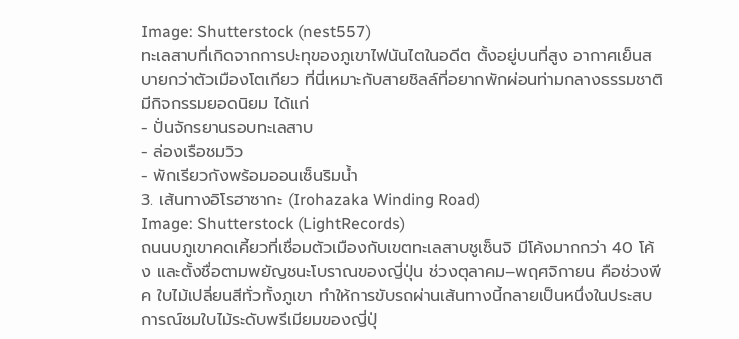Image: Shutterstock (nest557)
ทะเลสาบที่เกิดจากการปะทุของภูเขาไฟนันไตในอดีต ตั้งอยู่บนที่สูง อากาศเย็นสบายกว่าตัวเมืองโตเกียว ที่นี่เหมาะกับสายชิลล์ที่อยากพักผ่อนท่ามกลางธรรมชาติ มีกิจกรรมยอดนิยม ได้แก่
- ปั่นจักรยานรอบทะเลสาบ
- ล่องเรือชมวิว
- พักเรียวกังพร้อมออนเซ็นริมน้ำ
3. เส้นทางอิโรฮาซากะ (Irohazaka Winding Road)
Image: Shutterstock (LightRecords)
ถนนบภูเขาคดเคี้ยวที่เชื่อมตัวเมืองกับเขตทะเลสาบชูเซ็นจิ มีโค้งมากกว่า 40 โค้ง และตั้งชื่อตามพยัญชนะโบราณของญี่ปุ่น ช่วงตุลาคม–พฤศจิกายน คือช่วงพีค ใบไม้เปลี่ยนสีทั่วทั้งภูเขา ทำให้การขับรถผ่านเส้นทางนี้กลายเป็นหนึ่งในประสบการณ์ชมใบไม้ระดับพรีเมียมของญี่ปุ่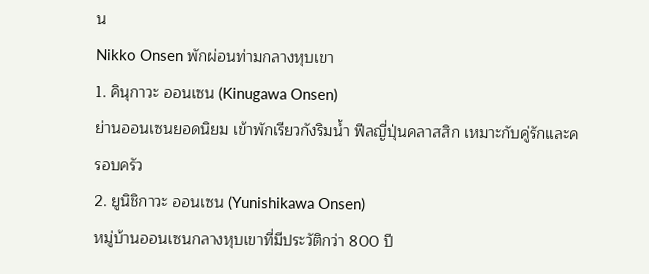น
Nikko Onsen พักผ่อนท่ามกลางหุบเขา
1. คินุกาวะ ออนเซน (Kinugawa Onsen)
ย่านออนเซนยอดนิยม เข้าพักเรียวกังริมน้ำ ฟีลญี่ปุ่นคลาสสิก เหมาะกับคู่รักและครอบครัว
2. ยูนิชิกาวะ ออนเซน (Yunishikawa Onsen)
หมู่บ้านออนเซนกลางหุบเขาที่มีประวัติกว่า 800 ปี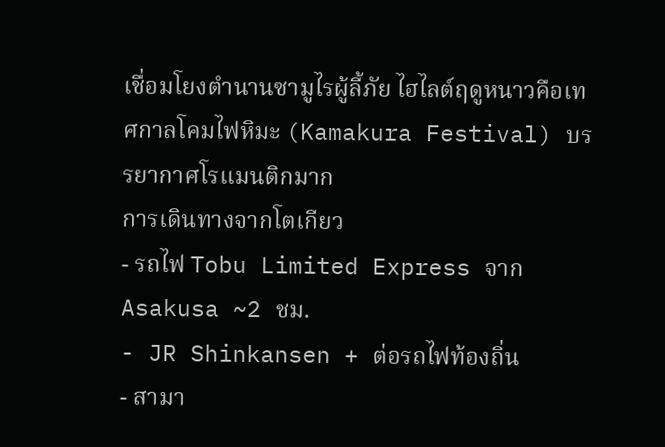เชื่อมโยงตำนานซามูไรผู้ลี้ภัย ไฮไลต์ฤดูหนาวคือเทศกาลโคมไฟหิมะ (Kamakura Festival) บรรยากาศโรแมนติกมาก
การเดินทางจากโตเกียว
- รถไฟ Tobu Limited Express จาก Asakusa ~2 ชม.
- JR Shinkansen + ต่อรถไฟท้องถิ่น
- สามา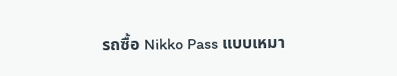รถซื้อ Nikko Pass แบบเหมา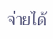จ่ายได้